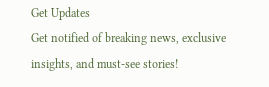Get Updates
Get notified of breaking news, exclusive insights, and must-see stories!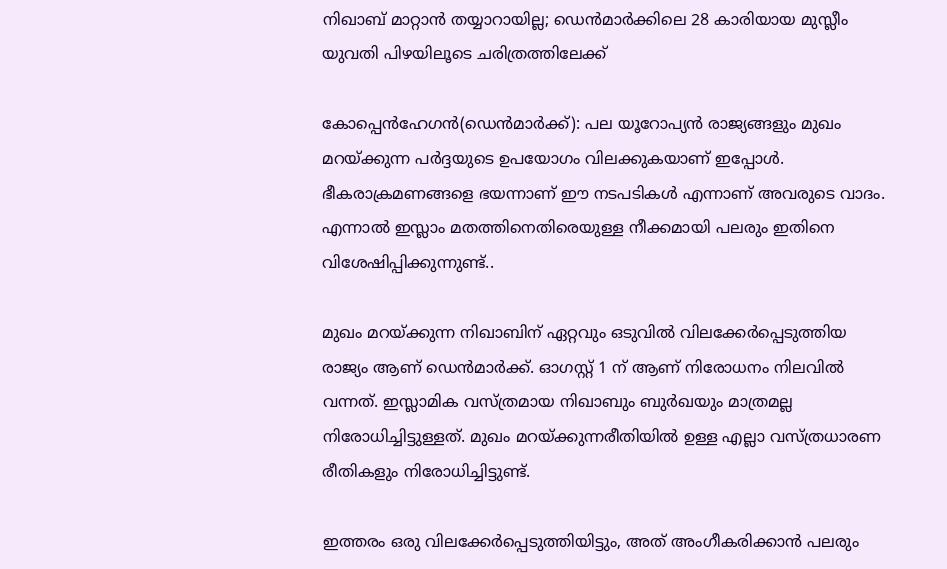നിഖാബ് മാറ്റാന്‍ തയ്യാറായില്ല; ഡെന്‍മാര്‍ക്കിലെ 28 കാരിയായ മുസ്ലീം യുവതി പിഴയിലൂടെ ചരിത്രത്തിലേക്ക്

കോപ്പെന്‍ഹേഗന്‍(ഡെന്‍മാര്‍ക്ക്): പല യൂറോപ്യന്‍ രാജ്യങ്ങളും മുഖം മറയ്ക്കുന്ന പര്‍ദ്ദയുടെ ഉപയോഗം വിലക്കുകയാണ് ഇപ്പോള്‍. ഭീകരാക്രമണങ്ങളെ ഭയന്നാണ് ഈ നടപടികള്‍ എന്നാണ് അവരുടെ വാദം. എന്നാല്‍ ഇസ്ലാം മതത്തിനെതിരെയുള്ള നീക്കമായി പലരും ഇതിനെ വിശേഷിപ്പിക്കുന്നുണ്ട്..

മുഖം മറയ്ക്കുന്ന നിഖാബിന് ഏറ്റവും ഒടുവില്‍ വിലക്കേര്‍പ്പെടുത്തിയ രാജ്യം ആണ് ഡെന്‍മാര്‍ക്ക്. ഓഗസ്റ്റ് 1 ന് ആണ് നിരോധനം നിലവില്‍ വന്നത്. ഇസ്ലാമിക വസ്ത്രമായ നിഖാബും ബുര്‍ഖയും മാത്രമല്ല നിരോധിച്ചിട്ടുള്ളത്. മുഖം മറയ്ക്കുന്നരീതിയില്‍ ഉള്ള എല്ലാ വസ്ത്രധാരണ രീതികളും നിരോധിച്ചിട്ടുണ്ട്.

ഇത്തരം ഒരു വിലക്കേര്‍പ്പെടുത്തിയിട്ടും, അത് അംഗീകരിക്കാന്‍ പലരും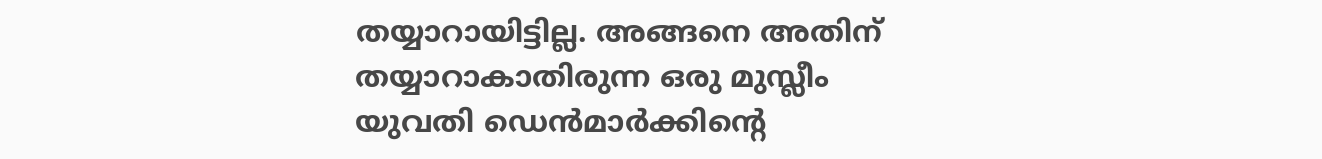തയ്യാറായിട്ടില്ല. അങ്ങനെ അതിന് തയ്യാറാകാതിരുന്ന ഒരു മുസ്ലീം യുവതി ഡെന്‍മാര്‍ക്കിന്റെ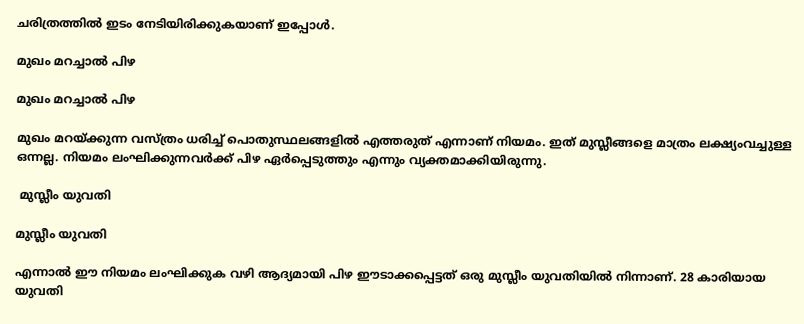ചരിത്രത്തില്‍ ഇടം നേടിയിരിക്കുകയാണ് ഇപ്പോള്‍.

മുഖം മറച്ചാല്‍ പിഴ

മുഖം മറച്ചാല്‍ പിഴ

മുഖം മറയ്ക്കുന്ന വസ്ത്രം ധരിച്ച് പൊതുസ്ഥലങ്ങളില്‍ എത്തരുത് എന്നാണ് നിയമം. ഇത് മുസ്ലീങ്ങളെ മാത്രം ലക്ഷ്യംവച്ചുള്ള ഒന്നല്ല. നിയമം ലംഘിക്കുന്നവര്‍ക്ക് പിഴ ഏര്‍പ്പെടുത്തും എന്നും വ്യക്തമാക്കിയിരുന്നു.

 മുസ്ലീം യുവതി

മുസ്ലീം യുവതി

എന്നാല്‍ ഈ നിയമം ലംഘിക്കുക വഴി ആദ്യമായി പിഴ ഈടാക്കപ്പെട്ടത് ഒരു മുസ്ലീം യുവതിയില്‍ നിന്നാണ്. 28 കാരിയായ യുവതി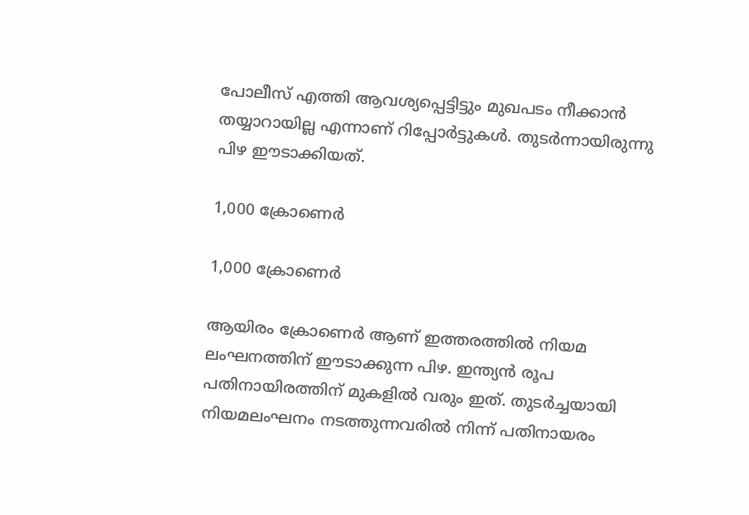പോലീസ് എത്തി ആവശ്യപ്പെട്ടിട്ടും മുഖപടം നീക്കാന്‍ തയ്യാറായില്ല എന്നാണ് റിപ്പോര്‍ട്ടുകള്‍. തുടര്‍ന്നായിരുന്നു പിഴ ഈടാക്കിയത്.

1,000 ക്രോണെര്‍

1,000 ക്രോണെര്‍

ആയിരം ക്രോണെര്‍ ആണ് ഇത്തരത്തില്‍ നിയമ ലംഘനത്തിന് ഈടാക്കുന്ന പിഴ. ഇന്ത്യന്‍ രൂപ പതിനായിരത്തിന് മുകളില്‍ വരും ഇത്. തുടര്‍ച്ചയായി നിയമലംഘനം നടത്തുന്നവരില്‍ നിന്ന് പതിനായരം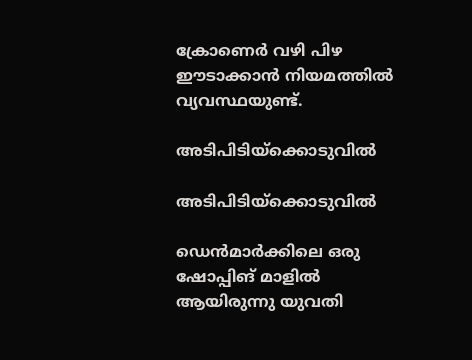ക്രോണെര്‍ വഴി പിഴ ഈടാക്കാന്‍ നിയമത്തില്‍ വ്യവസ്ഥയുണ്ട്.

അടിപിടിയ്‌ക്കൊടുവില്‍

അടിപിടിയ്‌ക്കൊടുവില്‍

ഡെന്‍മാര്‍ക്കിലെ ഒരു ഷോപ്പിങ് മാളില്‍ ആയിരുന്നു യുവതി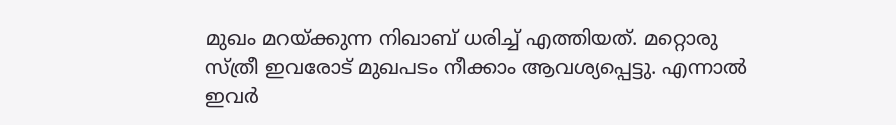മുഖം മറയ്ക്കുന്ന നിഖാബ് ധരിച്ച് എത്തിയത്. മറ്റൊരു സ്ത്രീ ഇവരോട് മുഖപടം നീക്കാം ആവശ്യപ്പെട്ടു. എന്നാല്‍ ഇവര്‍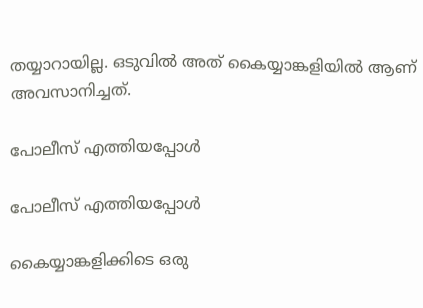തയ്യാറായില്ല. ഒടുവില്‍ അത് കൈയ്യാങ്കളിയില്‍ ആണ് അവസാനിച്ചത്.

പോലീസ് എത്തിയപ്പോള്‍

പോലീസ് എത്തിയപ്പോള്‍

കൈയ്യാങ്കളിക്കിടെ ഒരു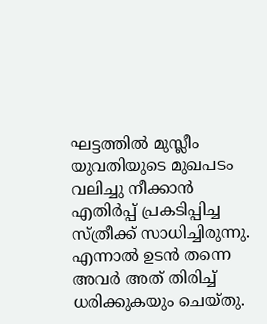ഘട്ടത്തില്‍ മുസ്ലീം യുവതിയുടെ മുഖപടം വലിച്ചു നീക്കാന്‍ എതിര്‍പ്പ് പ്രകടിപ്പിച്ച സ്ത്രീക്ക് സാധിച്ചിരുന്നു. എന്നാല്‍ ഉടന്‍ തന്നെ അവര്‍ അത് തിരിച്ച് ധരിക്കുകയും ചെയ്തു.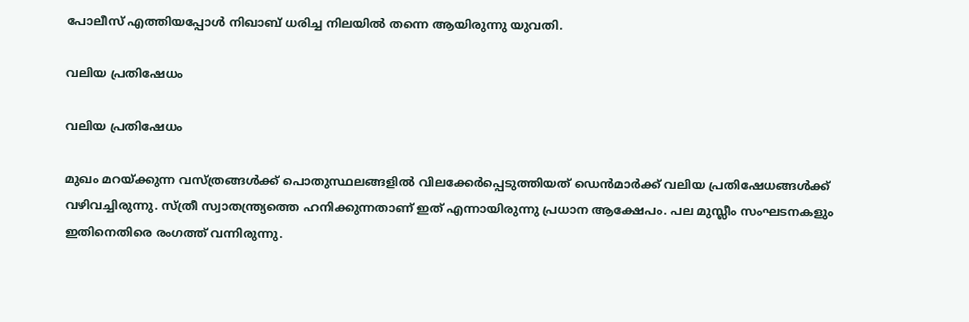പോലീസ് എത്തിയപ്പോള്‍ നിഖാബ് ധരിച്ച നിലയില്‍ തന്നെ ആയിരുന്നു യുവതി.

വലിയ പ്രതിഷേധം

വലിയ പ്രതിഷേധം

മുഖം മറയ്ക്കുന്ന വസ്ത്രങ്ങള്‍ക്ക് പൊതുസ്ഥലങ്ങളില്‍ വിലക്കേര്‍പ്പെടുത്തിയത് ഡെന്‍മാര്‍ക്ക് വലിയ പ്രതിഷേധങ്ങള്‍ക്ക് വഴിവച്ചിരുന്നു. സ്ത്രീ സ്വാതന്ത്ര്യത്തെ ഹനിക്കുന്നതാണ് ഇത് എന്നായിരുന്നു പ്രധാന ആക്ഷേപം. പല മുസ്ലീം സംഘടനകളും ഇതിനെതിരെ രംഗത്ത് വന്നിരുന്നു.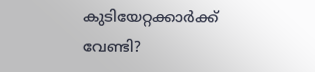കുടിയേറ്റക്കാര്‍ക്ക് വേണ്ടി?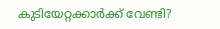കുടിയേറ്റക്കാര്‍ക്ക് വേണ്ടി?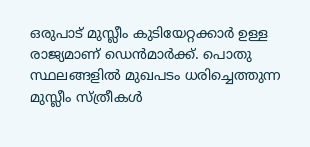ഒരുപാട് മുസ്ലീം കുടിയേറ്റക്കാര്‍ ഉള്ള രാജ്യമാണ് ഡെന്‍മാര്‍ക്ക്. പൊതു സ്ഥലങ്ങളില്‍ മുഖപടം ധരിച്ചെത്തുന്ന മുസ്ലീം സ്ത്രീകള്‍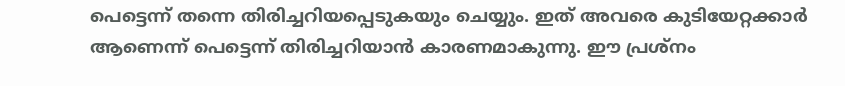പെട്ടെന്ന് തന്നെ തിരിച്ചറിയപ്പെടുകയും ചെയ്യും. ഇത് അവരെ കുടിയേറ്റക്കാര്‍ ആണെന്ന് പെട്ടെന്ന് തിരിച്ചറിയാന്‍ കാരണമാകുന്നു. ഈ പ്രശ്‌നം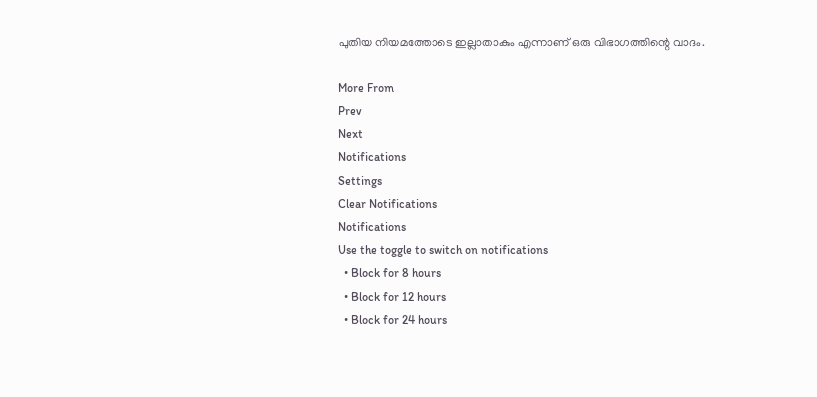പുതിയ നിയമത്തോടെ ഇല്ലാതാകും എന്നാണ് ഒരു വിഭാഗത്തിന്റെ വാദം.

More From
Prev
Next
Notifications
Settings
Clear Notifications
Notifications
Use the toggle to switch on notifications
  • Block for 8 hours
  • Block for 12 hours
  • Block for 24 hours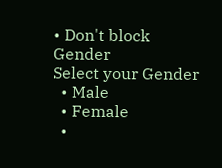• Don't block
Gender
Select your Gender
  • Male
  • Female
  •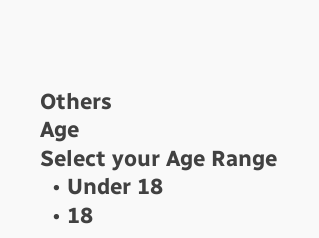Others
Age
Select your Age Range
  • Under 18
  • 18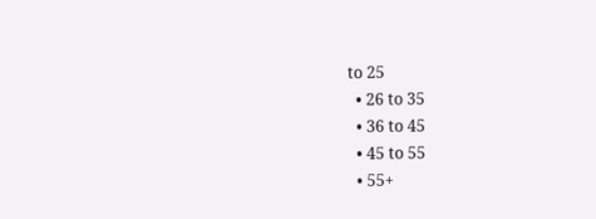to 25
  • 26 to 35
  • 36 to 45
  • 45 to 55
  • 55+